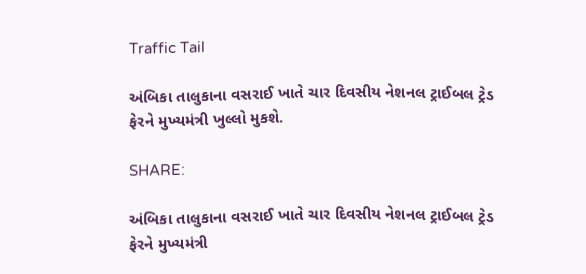Traffic Tail

અંબિકા તાલુકાના વસરાઈ ખાતે ચાર દિવસીય નેશનલ ટ્રાઈબલ ટ્રેડ ફેરને મુખ્યમંત્રી ખુલ્લો મુકશે.

SHARE:

અંબિકા તાલુકાના વસરાઈ ખાતે ચાર દિવસીય નેશનલ ટ્રાઈબલ ટ્રેડ ફેરને મુખ્યમંત્રી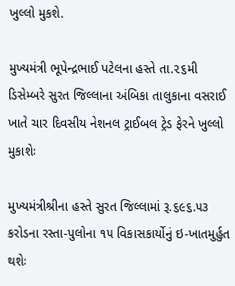ખુલ્લો મુકશે.

મુખ્યમંત્રી ભૂપેન્દ્રભાઈ પટેલના હસ્તે તા.૨૬મી ડિસેમ્બરે સુરત જિલ્લાના અંબિકા તાલુકાના વસરાઈ ખાતે ચાર દિવસીય નેશનલ ટ્રાઈબલ ટ્રેડ ફેરને ખુલ્લો મુકાશેઃ

મુખ્યમંત્રીશ્રીના હસ્તે સુરત જિલ્લામાં રૂ.૬૯૬.૫૩ કરોડના રસ્તા-પુલોના ૧૫ વિકાસકાર્યોનું ઇ-ખાતમુર્હુત થશેઃ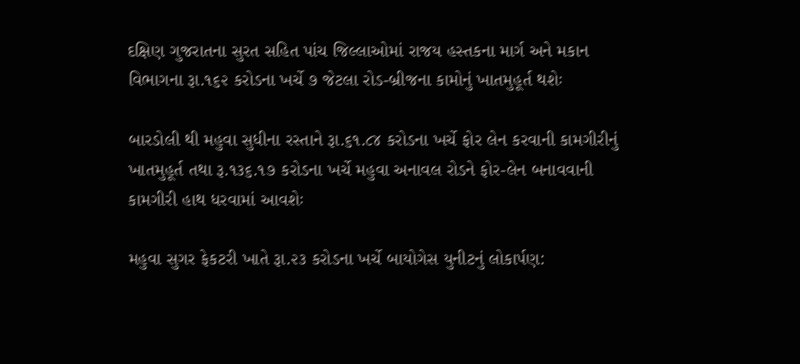દક્ષિણ ગુજરાતના સુરત સહિત પાંચ જિલ્લાઓમાં રાજય હસ્તકના માર્ગ અને મકાન વિભાગના રૂા.૧૬૨ કરોડના ખર્ચે ૭ જેટલા રોડ-બ્રીજના કામોનું ખાતમુહૂર્ત થશેઃ

બારડોલી થી મહુવા સુધીના રસ્તાને રૂા.૬૧.૮૪ કરોડના ખર્ચે ફોર લેન કરવાની કામગીરીનું ખાતમુહૂર્ત તથા રૂ.૧૩૬.૧૭ કરોડના ખર્ચે મહુવા અનાવલ રોડને ફોર-લેન બનાવવાની કામગીરી હાથ ધરવામાં આવશેઃ

મહુવા સુગર ફેકટરી ખાતે રૂા.૨૩ કરોડના ખર્ચે બાયોગેસ યુનીટનું લોકાર્પણ: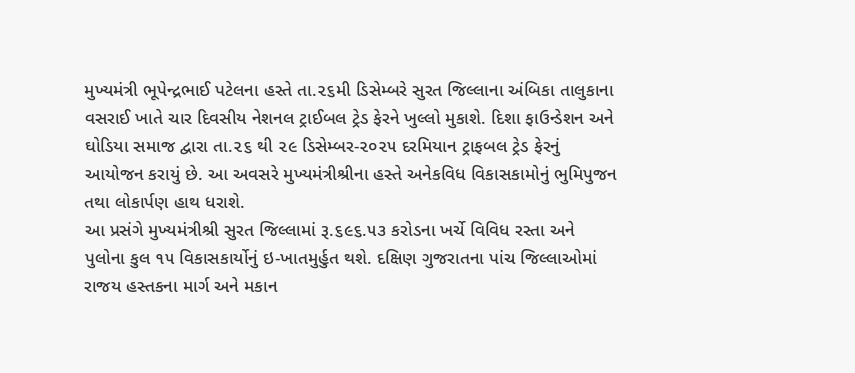મુખ્યમંત્રી ભૂપેન્દ્રભાઈ પટેલના હસ્તે તા.૨૬મી ડિસેમ્બરે સુરત જિલ્લાના અંબિકા તાલુકાના વસરાઈ ખાતે ચાર દિવસીય નેશનલ ટ્રાઈબલ ટ્રેડ ફેરને ખુલ્લો મુકાશે. દિશા ફાઉન્ડેશન અને ઘોડિયા સમાજ દ્વારા તા.૨૬ થી ૨૯ ડિસેમ્બર-૨૦૨૫ દરમિયાન ટ્રાફબલ ટ્રેડ ફેરનું આયોજન કરાયું છે. આ અવસરે મુખ્યમંત્રીશ્રીના હસ્તે અનેકવિધ વિકાસકામોનું ભુમિપુજન તથા લોકાર્પણ હાથ ધરાશે.
આ પ્રસંગે મુખ્યમંત્રીશ્રી સુરત જિલ્લામાં રૂ.૬૯૬.૫૩ કરોડના ખર્ચે વિવિધ રસ્તા અને પુલોના કુલ ૧૫ વિકાસકાર્યોનું ઇ-ખાતમુર્હુત થશે. દક્ષિણ ગુજરાતના પાંચ જિલ્લાઓમાં રાજય હસ્તકના માર્ગ અને મકાન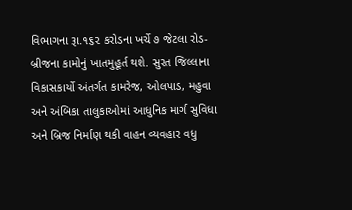વિભાગના રૂા.૧૬૨ કરોડના ખર્ચે ૭ જેટલા રોડ-બ્રીજના કામોનું ખાતમુહૂર્ત થશે. સુરત જિલ્લાના વિકાસકાર્યો અંતર્ગત કામરેજ, ઓલપાડ, મહુવા અને અંબિકા તાલુકાઓમાં આધુનિક માર્ગ સુવિધા અને બ્રિજ નિર્માણ થકી વાહન વ્યવહાર વધુ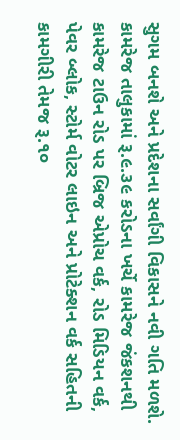સુગમ બનશે અને પ્રદેશના સર્વાંગી વિકાસને નવી ગતિ મળશે.
કામરેજ તાલુકામાં રૂ.૯.૩૯ કરોડના ખર્ચે કામરેજ જંકશનથી કામરેજ ટાઉન રોડ પર બ્રિજ એપ્રોચ વર્ક, રોડ મિડિયન વર્ક, પેવર બ્લોક, સ્ટોર્મ વોટર લાઇન અને પ્રોટેક્શન વર્ક સહિતની કામગીરી તેમજ રૂ.૧૦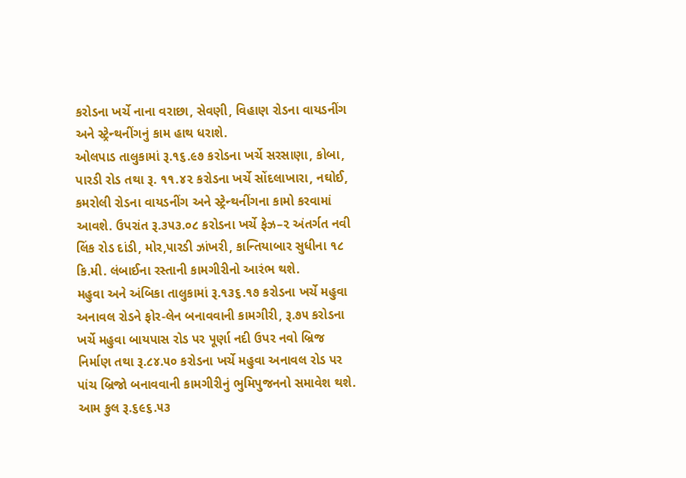કરોડના ખર્ચે નાના વરાછા, સેવણી, વિહાણ રોડના વાયડનીંગ અને સ્ટ્રેન્થનીંગનું કામ હાથ ધરાશે.
ઓલપાડ તાલુકામાં રૂ.૧૬.૯૭ કરોડના ખર્ચે સરસાણા, કોબા, પારડી રોડ તથા રૂ. ૧૧.૪૨ કરોડના ખર્ચે સોંદલાખારા, નઘોઈ, કમરોલી રોડના વાયડનીંગ અને સ્ટ્રેન્થનીંગના કામો કરવામાં આવશે. ઉપરાંત રૂ.૩૫૩.૦૮ કરોડના ખર્ચે ફેઝ–૨ અંતર્ગત નવી લિંક રોડ દાંડી, મોર,પારડી ઝાંખરી, કાન્તિયાબાર સુધીના ૧૮ કિ.મી. લંબાઈના રસ્તાની કામગીરીનો આરંભ થશે.
મહુવા અને અંબિકા તાલુકામાં રૂ.૧૩૬.૧૭ કરોડના ખર્ચે મહુવા અનાવલ રોડને ફોર-લેન બનાવવાની કામગીરી, રૂ.૭૫ કરોડના ખર્ચે મહુવા બાયપાસ રોડ પર પૂર્ણા નદી ઉપર નવો બ્રિજ નિર્માણ તથા રૂ.૮૪.૫૦ કરોડના ખર્ચે મહુવા અનાવલ રોડ પર પાંચ બ્રિજો બનાવવાની કામગીરીનું ભુમિપુજનનો સમાવેશ થશે. આમ કુલ રૂ.૬૯૬.૫૩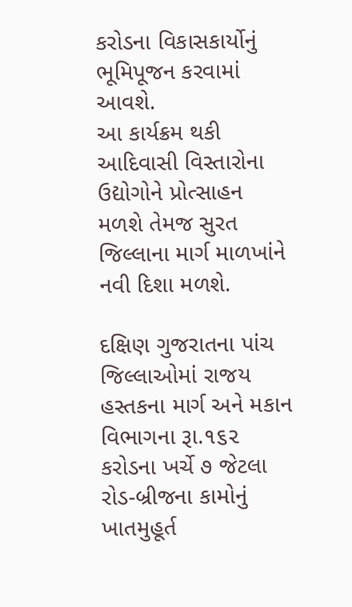કરોડના વિકાસકાર્યોનું ભૂમિપૂજન કરવામાં આવશે.
આ કાર્યક્રમ થકી આદિવાસી વિસ્તારોના ઉદ્યોગોને પ્રોત્સાહન મળશે તેમજ સુરત જિલ્લાના માર્ગ માળખાંને નવી દિશા મળશે.

દક્ષિણ ગુજરાતના પાંચ જિલ્લાઓમાં રાજય હસ્તકના માર્ગ અને મકાન વિભાગના રૂા.૧૬૨ કરોડના ખર્ચે ૭ જેટલા રોડ-બ્રીજના કામોનું ખાતમુહૂર્ત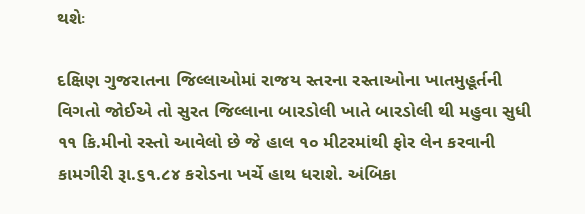થશેઃ

દક્ષિણ ગુજરાતના જિલ્લાઓમાં રાજય સ્તરના રસ્તાઓના ખાતમુહૂર્તની વિગતો જોઈએ તો સુરત જિલ્લાના બારડોલી ખાતે બારડોલી થી મહુવા સુધી ૧૧ કિ.મીનો રસ્તો આવેલો છે જે હાલ ૧૦ મીટરમાંથી ફોર લેન કરવાની કામગીરી રૂા.૬૧.૮૪ કરોડના ખર્ચે હાથ ધરાશે. અંબિકા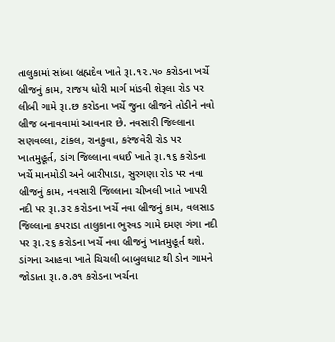તાલુકામાં સાંબા બ્રહ્મદેવ ખાતે રૂા.૧૨.૫૦ કરોડના ખર્ચે બ્રીજનું કામ, રાજય ધોરી માર્ગ માંડવી શેરૂલા રોડ પર લીબી ગામે રૂા.છ કરોડના ખર્ચે જુના બ્રીજને તોડીને નવો બ્રીજ બનાવવામાં આવનાર છે. નવસારી જિલ્લાના સણવલ્લા, ટાંકલ, રાનકુવા, કરંજવેરી રોડ પર ખાતમુહૂર્ત, ડાંગ જિલ્લાના વધઈ ખાતે રૂા.૧૬ કરોડના ખર્ચે માનમોડી અને બારીપાડા, સુરગણા રોડ પર નવા બ્રીજનું કામ, નવસારી જિલ્લાના ચીખલી ખાતે ખાપરી નદી પર રૂા.૩૨ કરોડના ખર્ચે નવા બ્રીજનું કામ, વલસાડ જિલ્લાના કપરાડા તાલુકાના ભુરવડ ગામે દમણ ગંગા નદી પર રૂા.૨૬ કરોડના ખર્ચે નવા બ્રીજનું ખાતમુહૂર્ત થશે. ડાંગના આહવા ખાતે ચિચલી બાબુલધાટ થી ડોન ગામને જોડાતા રૂા.૭.૭૧ કરોડના ખર્ચના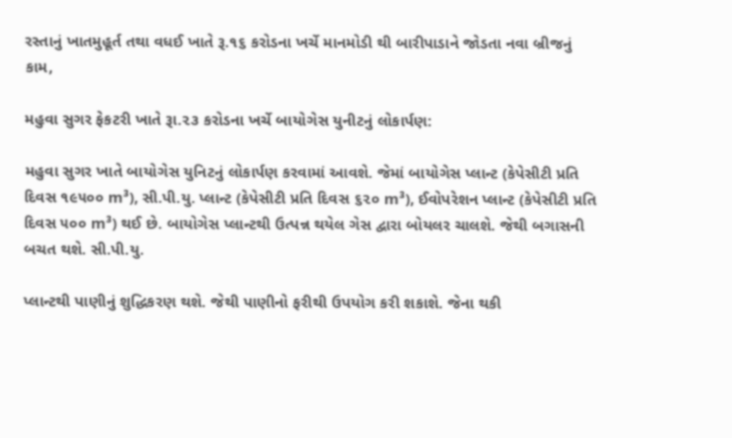રસ્તાનું ખાતમુહૂર્ત તથા વધઈ ખાતે રૂ.૧૬ કરોડના ખર્ચે માનમોડી થી બારીપાડાને જોડતા નવા બ્રીજનું કામ,

મહુવા સુગર ફેકટરી ખાતે રૂા.૨૩ કરોડના ખર્ચે બાયોગેસ યુનીટનું લોકાર્પણ:

મહુવા સુગર ખાતે બાયોગેસ યુનિટનું લોકાર્પણ કરવામાં આવશે. જેમાં બાયોગેસ પ્લાન્ટ (કેપેસીટી પ્રતિ દિવસ ૧૯૫૦૦ m³), સી.પી.યુ. પ્લાન્ટ (કેપેસીટી પ્રતિ દિવસ ૬૨૦ m³), ઈવોપરેશન પ્લાન્ટ (કેપેસીટી પ્રતિ દિવસ ૫૦૦ m³) થઈ છે. બાયોગેસ પ્લાન્ટથી ઉત્પન્ન થયેલ ગેસ દ્વારા બોયલર ચાલશે. જેથી બગાસની બચત થશે. સી.પી.યુ.

પ્લાન્ટથી પાણીનું શુદ્ધિકરણ થશે. જેથી પાણીનો ફરીથી ઉપયોગ કરી શકાશે. જેના થકી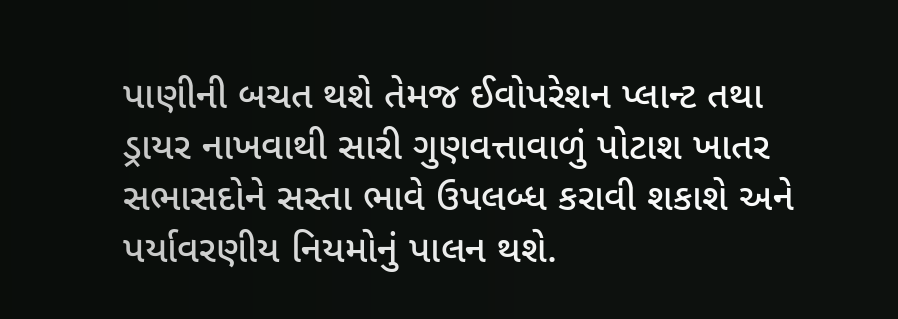પાણીની બચત થશે તેમજ ઈવોપરેશન પ્લાન્ટ તથા ડ્રાયર નાખવાથી સારી ગુણવત્તાવાળું પોટાશ ખાતર સભાસદોને સસ્તા ભાવે ઉપલબ્ધ કરાવી શકાશે અને પર્યાવરણીય નિયમોનું પાલન થશે.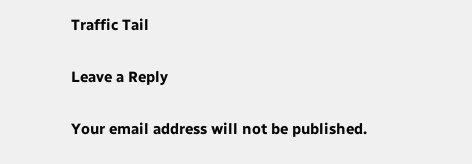Traffic Tail

Leave a Reply

Your email address will not be published.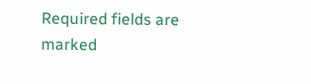Required fields are marked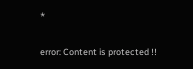*

error: Content is protected !!